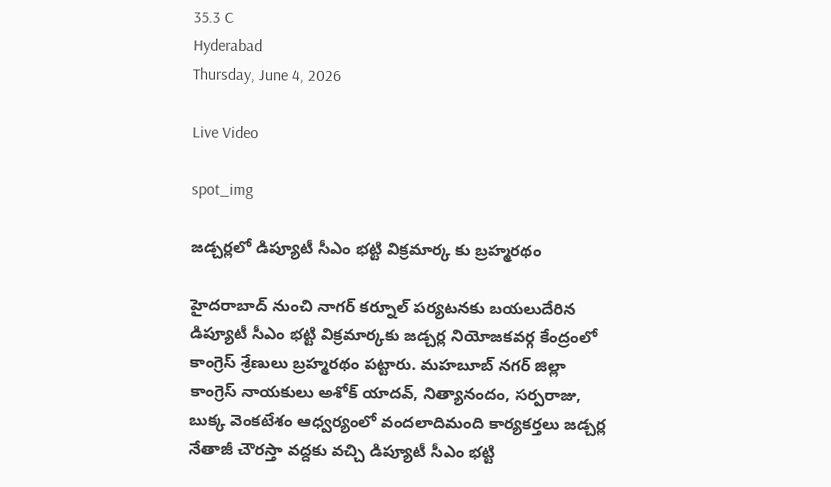35.3 C
Hyderabad
Thursday, June 4, 2026

Live Video

spot_img

జడ్చర్లలో డిప్యూటీ సీఎం భట్టి విక్రమార్క కు బ్రహ్మరథం

హైదరాబాద్ నుంచి నాగర్ కర్నూల్ పర్యటనకు బయలుదేరిన డిప్యూటీ సీఎం భట్టి విక్రమార్కకు జడ్చర్ల నియోజకవర్గ కేంద్రంలో కాంగ్రెస్ శ్రేణులు బ్రహ్మరథం పట్టారు. మహబూబ్ నగర్ జిల్లా కాంగ్రెస్ నాయకులు అశోక్ యాదవ్, నిత్యానందం, సర్పరాజు, బుక్క వెంకటేశం ఆధ్వర్యంలో వందలాదిమంది కార్యకర్తలు జడ్చర్ల నేతాజీ చౌరస్తా వద్దకు వచ్చి డిప్యూటీ సీఎం భట్టి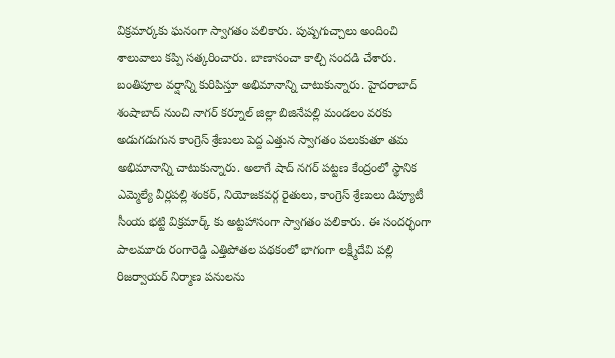విక్రమార్కకు ఘనంగా స్వాగతం పలికారు. పుష్పగుచ్చాలు అందించి శాలువాలు కప్పి సత్కరించారు. బాణాసంచా కాల్చి సందడి చేశారు. బంతిపూల వర్షాన్ని కురిపిస్తూ అభిమానాన్ని చాటుకున్నారు. హైదరాబాద్ శంషాబాద్ నుంచి నాగర్ కర్నూల్ జిల్లా బిజినేపల్లి మండలం వరకు అడుగడుగున కాంగ్రెస్ శ్రేణులు పెద్ద ఎత్తున స్వాగతం పలుకుతూ తమ అభిమానాన్ని చాటుకున్నారు. అలాగే షాద్ నగర్ పట్టణ కేంద్రంలో స్థానిక ఎమ్మెల్యే వీర్లపల్లి శంకర్, నియోజకవర్గ రైతులు, కాంగ్రెస్ శ్రేణులు డిప్యూటీ సీంయ భట్టి విక్రమార్క్ కు అట్టహాసంగా స్వాగతం పలికారు. ఈ సందర్భంగా పాలమూరు రంగారెడ్డి ఎత్తిపోతల పథకంలో భాగంగా లక్ష్మీదేవి పల్లి రిజర్వాయర్ నిర్మాణ పనులను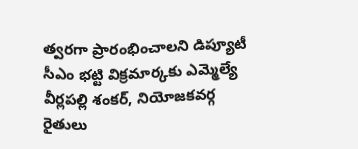త్వరగా ప్రారంభించాలని డిప్యూటీ సీఎం భట్టి విక్రమార్కకు ఎమ్మెల్యే వీర్లపల్లి శంకర్, నియోజకవర్గ రైతులు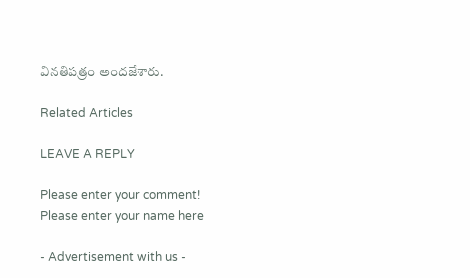వినతిపత్రం అందజేశారు.

Related Articles

LEAVE A REPLY

Please enter your comment!
Please enter your name here

- Advertisement with us -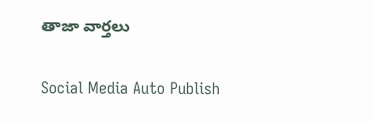తాజా వార్తలు

Social Media Auto Publish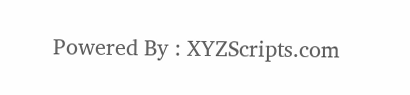Powered By : XYZScripts.com